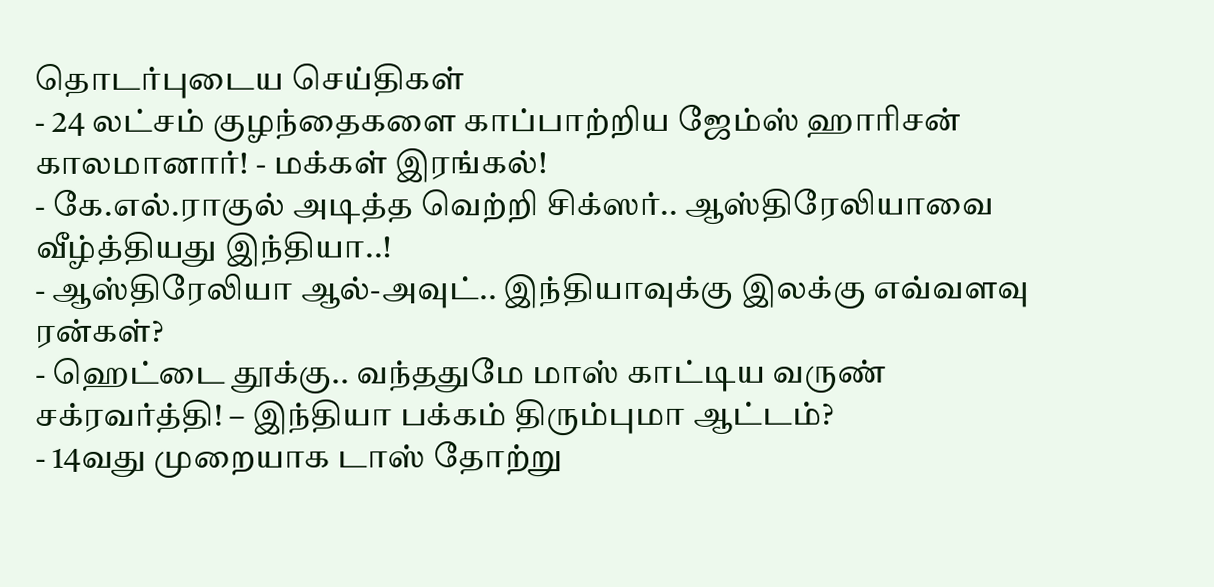தொடர்புடைய செய்திகள்
- 24 லட்சம் குழந்தைகளை காப்பாற்றிய ஜேம்ஸ் ஹாரிசன் காலமானார்! - மக்கள் இரங்கல்!
- கே.எல்.ராகுல் அடித்த வெற்றி சிக்ஸர்.. ஆஸ்திரேலியாவை வீழ்த்தியது இந்தியா..!
- ஆஸ்திரேலியா ஆல்-அவுட்.. இந்தியாவுக்கு இலக்கு எவ்வளவு ரன்கள்?
- ஹெட்டை தூக்கு.. வந்ததுமே மாஸ் காட்டிய வருண் சக்ரவர்த்தி! – இந்தியா பக்கம் திரும்புமா ஆட்டம்?
- 14வது முறையாக டாஸ் தோற்று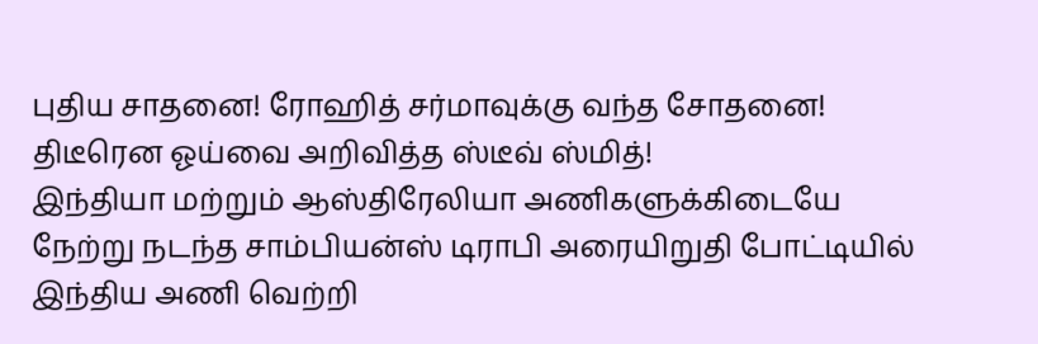புதிய சாதனை! ரோஹித் சர்மாவுக்கு வந்த சோதனை!
திடீரென ஓய்வை அறிவித்த ஸ்டீவ் ஸ்மித்!
இந்தியா மற்றும் ஆஸ்திரேலியா அணிகளுக்கிடையே நேற்று நடந்த சாம்பியன்ஸ் டிராபி அரையிறுதி போட்டியில் இந்திய அணி வெற்றி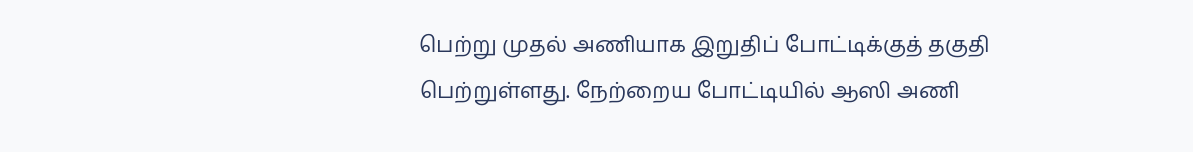பெற்று முதல் அணியாக இறுதிப் போட்டிக்குத் தகுதி பெற்றுள்ளது. நேற்றைய போட்டியில் ஆஸி அணி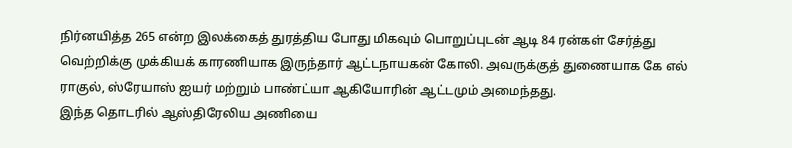நிர்னயித்த 265 என்ற இலக்கைத் துரத்திய போது மிகவும் பொறுப்புடன் ஆடி 84 ரன்கள் சேர்த்து வெற்றிக்கு முக்கியக் காரணியாக இருந்தார் ஆட்டநாயகன் கோலி. அவருக்குத் துணையாக கே எல் ராகுல், ஸ்ரேயாஸ் ஐயர் மற்றும் பாண்ட்யா ஆகியோரின் ஆட்டமும் அமைந்தது.
இந்த தொடரில் ஆஸ்திரேலிய அணியை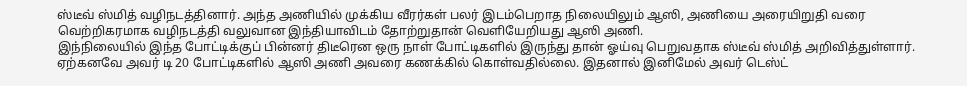ஸ்டீவ் ஸ்மித் வழிநடத்தினார். அந்த அணியில் முக்கிய வீரர்கள் பலர் இடம்பெறாத நிலையிலும் ஆஸி, அணியை அரையிறுதி வரை வெற்றிகரமாக வழிநடத்தி வலுவான இந்தியாவிடம் தோற்றுதான் வெளியேறியது ஆஸி அணி.
இந்நிலையில் இந்த போட்டிக்குப் பின்னர் திடீரென ஒரு நாள் போட்டிகளில் இருந்து தான் ஓய்வு பெறுவதாக ஸ்டீவ் ஸ்மித் அறிவித்துள்ளார். ஏற்கனவே அவர் டி 20 போட்டிகளில் ஆஸி அணி அவரை கணக்கில் கொள்வதில்லை. இதனால் இனிமேல் அவர் டெஸ்ட்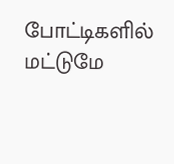போட்டிகளில் மட்டுமே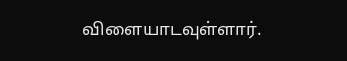விளையாடவுள்ளார்.